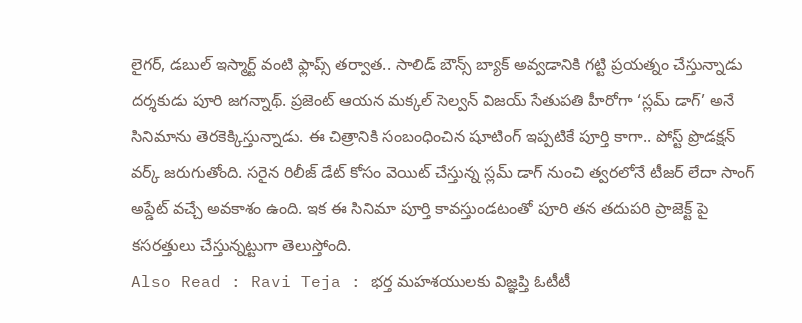లైగర్, డబుల్ ఇస్మార్ట్ వంటి ఫ్లాప్స్ తర్వాత.. సాలిడ్ బౌన్స్ బ్యాక్ అవ్వడానికి గట్టి ప్రయత్నం చేస్తున్నాడు దర్శకుడు పూరి జగన్నాథ్. ప్రజెంట్ ఆయన మక్కల్ సెల్వన్ విజయ్ సేతుపతి హీరోగా ‘స్లమ్ డాగ్’ అనే సినిమాను తెరకెక్కిస్తున్నాడు. ఈ చిత్రానికి సంబంధించిన షూటింగ్ ఇప్పటికే పూర్తి కాగా.. పోస్ట్ ప్రొడక్షన్ వర్క్ జరుగుతోంది. సరైన రిలీజ్ డేట్ కోసం వెయిట్ చేస్తున్న స్లమ్ డాగ్ నుంచి త్వరలోనే టీజర్ లేదా సాంగ్ అప్డేట్ వచ్చే అవకాశం ఉంది. ఇక ఈ సినిమా పూర్తి కావస్తుండటంతో పూరి తన తదుపరి ప్రాజెక్ట్ పై కసరత్తులు చేస్తున్నట్టుగా తెలుస్తోంది.
Also Read : Ravi Teja : భర్త మహశయులకు విజ్ఞప్తి ఓటీటీ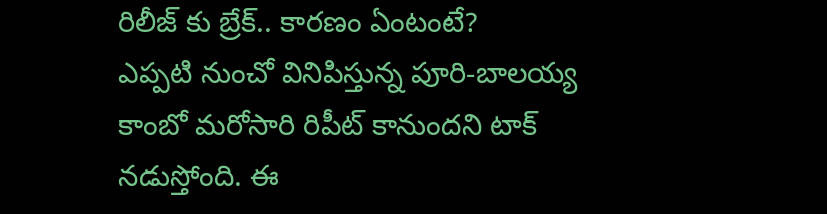రిలీజ్ కు బ్రేక్.. కారణం ఏంటంటే?
ఎప్పటి నుంచో వినిపిస్తున్న పూరి-బాలయ్య కాంబో మరోసారి రిపీట్ కానుందని టాక్ నడుస్తోంది. ఈ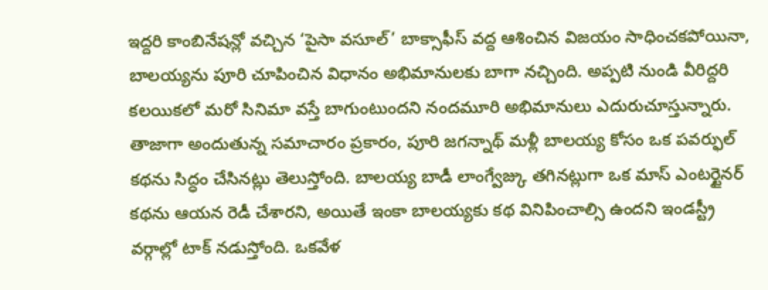ఇద్దరి కాంబినేషన్లో వచ్చిన ‘పైసా వసూల్’ బాక్సాఫీస్ వద్ద ఆశించిన విజయం సాధించకపోయినా, బాలయ్యను పూరి చూపించిన విధానం అభిమానులకు బాగా నచ్చింది. అప్పటి నుండి వీరిద్దరి కలయికలో మరో సినిమా వస్తే బాగుంటుందని నందమూరి అభిమానులు ఎదురుచూస్తున్నారు. తాజాగా అందుతున్న సమాచారం ప్రకారం, పూరి జగన్నాథ్ మళ్లీ బాలయ్య కోసం ఒక పవర్ఫుల్ కథను సిద్ధం చేసినట్లు తెలుస్తోంది. బాలయ్య బాడీ లాంగ్వేజ్కు తగినట్లుగా ఒక మాస్ ఎంటర్టైనర్ కథను ఆయన రెడీ చేశారని, అయితే ఇంకా బాలయ్యకు కథ వినిపించాల్సి ఉందని ఇండస్ట్రీ వర్గాల్లో టాక్ నడుస్తోంది. ఒకవేళ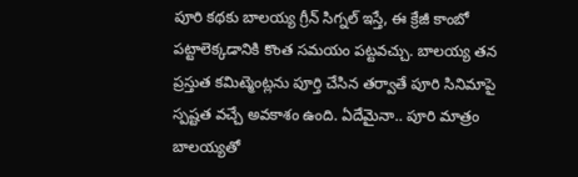పూరి కథకు బాలయ్య గ్రీన్ సిగ్నల్ ఇస్తే, ఈ క్రేజీ కాంబో పట్టాలెక్కడానికి కొంత సమయం పట్టవచ్చు. బాలయ్య తన ప్రస్తుత కమిట్మెంట్లను పూర్తి చేసిన తర్వాతే పూరి సినిమాపై స్పష్టత వచ్చే అవకాశం ఉంది. ఏదేమైనా.. పూరి మాత్రం బాలయ్యతో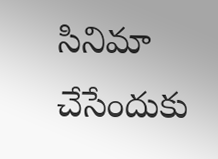సినిమా చేసేందుకు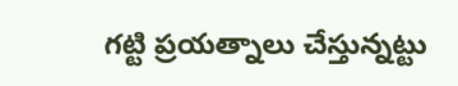గట్టి ప్రయత్నాలు చేస్తున్నట్టు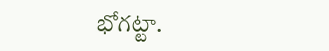భోగట్టా.